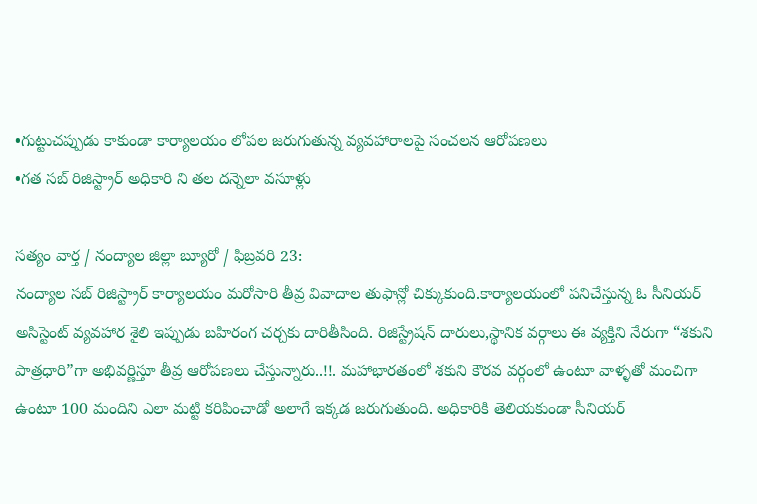•గుట్టుచప్పుడు కాకుండా కార్యాలయం లోపల జరుగుతున్న వ్యవహారాలపై సంచలన ఆరోపణలు
•గత సబ్ రిజిస్ట్రార్ అధికారి ని తల దన్నెలా వసూళ్లు

సత్యం వార్త / నంద్యాల జిల్లా బ్యూరో / ఫిబ్రవరి 23:
నంద్యాల సబ్ రిజిస్ట్రార్ కార్యాలయం మరోసారి తీవ్ర వివాదాల తుఫాన్లో చిక్కుకుంది.కార్యాలయంలో పనిచేస్తున్న ఓ సీనియర్ అసిస్టెంట్ వ్యవహార శైలి ఇప్పుడు బహిరంగ చర్చకు దారితీసింది. రిజిస్ట్రేషన్ దారులు,స్థానిక వర్గాలు ఈ వ్యక్తిని నేరుగా “శకుని పాత్రధారి”గా అభివర్ణిస్తూ తీవ్ర ఆరోపణలు చేస్తున్నారు..!!. మహాభారతంలో శకుని కౌరవ వర్గంలో ఉంటూ వాళ్ళతో మంచిగా ఉంటూ 100 మందిని ఎలా మట్టి కరిపించాడో అలాగే ఇక్కడ జరుగుతుంది. అధికారికి తెలియకుండా సీనియర్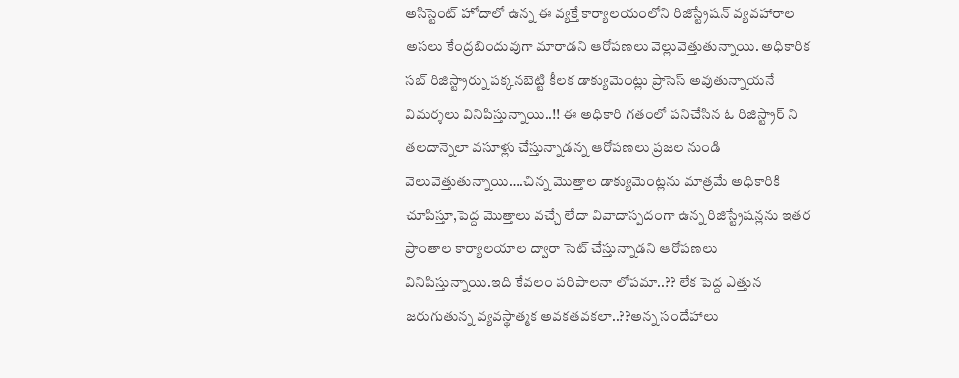అసిస్టెంట్ హోదాలో ఉన్న ఈ వ్యక్తే కార్యాలయంలోని రిజిస్ట్రేషన్ వ్యవహారాల అసలు కేంద్రబిందువుగా మారాడని ఆరోపణలు వెల్లువెత్తుతున్నాయి. అధికారిక సబ్ రిజిస్ట్రార్ను పక్కనబెట్టి కీలక డాక్యుమెంట్లు ప్రాసెస్ అవుతున్నాయనే విమర్శలు వినిపిస్తున్నాయి..!! ఈ అధికారి గతంలో పనిచేసిన ఓ రిజిస్ట్రార్ ని తలదాన్నెలా వసూళ్లు చేస్తున్నాడన్న ఆరోపణలు ప్రజల నుండి వెలువెత్తుతున్నాయి….చిన్న మొత్తాల డాక్యుమెంట్లను మాత్రమే అధికారికి చూపిస్తూ,పెద్ద మొత్తాలు వచ్చే లేదా వివాదాస్పదంగా ఉన్న రిజిస్ట్రేషన్లను ఇతర ప్రాంతాల కార్యాలయాల ద్వారా సెట్ చేస్తున్నాడని ఆరోపణలు వినిపిస్తున్నాయి.ఇది కేవలం పరిపాలనా లోపమా..?? లేక పెద్ద ఎత్తున జరుగుతున్న వ్యవస్థాత్మక అవకతవకలా..??అన్న సందేహాలు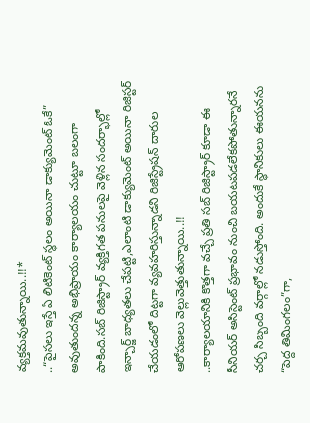వ్యక్తమవుతున్నాయి..!!*
..“పైసలు ఇస్తే ఏ లిటికెంట్ స్థలం అయినా డాక్యుమెంట్ ఓకే” అవుతుందన్న అభిప్రాయం కార్యాలయం చుట్టూ బలంగా పాకింది.సబ్ రిజిస్ట్రార్ వ్యక్తిగత పనులపై వెళ్లిన సందర్భాల్లో ఇన్చార్జ్ బాధ్యతలు చేపట్టి,ఎలాంటి డాక్యుమెంట్ అయినా రిజిస్టర్ చేయడంలో దిట్టగా వ్యవహరిస్తున్నాడని రిజిస్ట్రేషన్ దారుల ఆరోపణలు వెల్లువెత్తుతున్నాయి..!!
..కార్యాలయానికి కొత్తగా వచ్చే ప్రతి సబ్ రిజిస్ట్రార్ కూడా ఈ సీనియర్ అసిస్టెంట్ ప్రభావం నుంచి బయటపడలేకపోతున్నారనే చర్చ సిబ్బంది వర్గాల్లో నడుస్తోంది. అందుకే స్థానికులు ఈయనను “పెద్ద తిమింగలం”గా,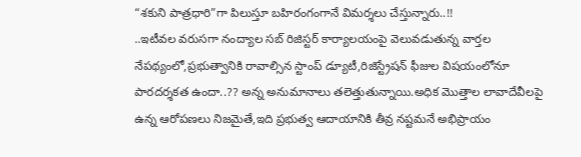“శకుని పాత్రధారి”గా పిలుస్తూ బహిరంగంగానే విమర్శలు చేస్తున్నారు..!!
..ఇటీవల వరుసగా నంద్యాల సబ్ రిజిస్టర్ కార్యాలయంపై వెలువడుతున్న వార్తల నేపథ్యంలో,ప్రభుత్వానికి రావాల్సిన స్టాంప్ డ్యూటీ,రిజిస్ట్రేషన్ ఫీజుల విషయంలోనూ పారదర్శకత ఉందా..?? అన్న అనుమానాలు తలెత్తుతున్నాయి.అధిక మొత్తాల లావాదేవీలపై ఉన్న ఆరోపణలు నిజమైతే,ఇది ప్రభుత్వ ఆదాయానికి తీవ్ర నష్టమనే అభిప్రాయం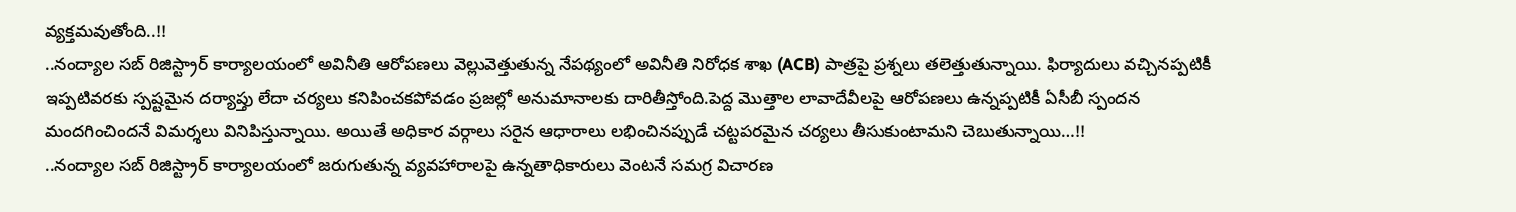వ్యక్తమవుతోంది..!!
..నంద్యాల సబ్ రిజిస్ట్రార్ కార్యాలయంలో అవినీతి ఆరోపణలు వెల్లువెత్తుతున్న నేపథ్యంలో అవినీతి నిరోధక శాఖ (ACB) పాత్రపై ప్రశ్నలు తలెత్తుతున్నాయి. ఫిర్యాదులు వచ్చినప్పటికీ ఇప్పటివరకు స్పష్టమైన దర్యాప్తు లేదా చర్యలు కనిపించకపోవడం ప్రజల్లో అనుమానాలకు దారితీస్తోంది.పెద్ద మొత్తాల లావాదేవీలపై ఆరోపణలు ఉన్నప్పటికీ ఏసీబీ స్పందన మందగించిందనే విమర్శలు వినిపిస్తున్నాయి. అయితే అధికార వర్గాలు సరైన ఆధారాలు లభించినప్పుడే చట్టపరమైన చర్యలు తీసుకుంటామని చెబుతున్నాయి…!!
..నంద్యాల సబ్ రిజిస్ట్రార్ కార్యాలయంలో జరుగుతున్న వ్యవహారాలపై ఉన్నతాధికారులు వెంటనే సమగ్ర విచారణ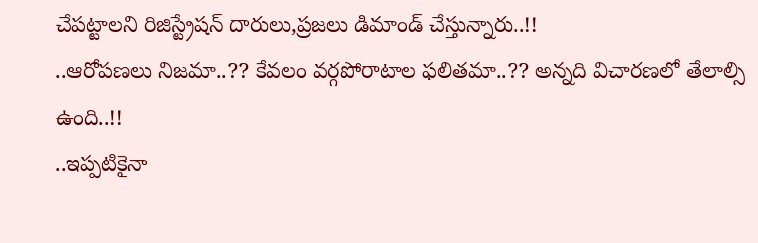చేపట్టాలని రిజిస్ట్రేషన్ దారులు,ప్రజలు డిమాండ్ చేస్తున్నారు..!!
..ఆరోపణలు నిజమా..?? కేవలం వర్గపోరాటాల ఫలితమా..?? అన్నది విచారణలో తేలాల్సి ఉంది..!!
..ఇప్పటికైనా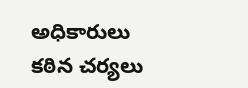అధికారులు కఠిన చర్యలు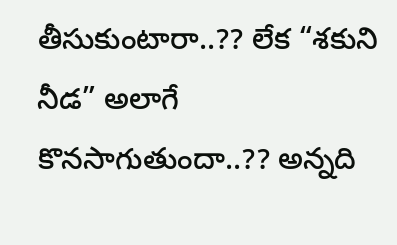తీసుకుంటారా..?? లేక “శకుని నీడ” అలాగే కొనసాగుతుందా..?? అన్నది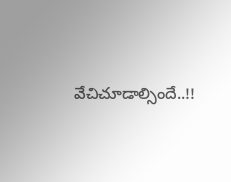వేచిచూడాల్సిందే..!!